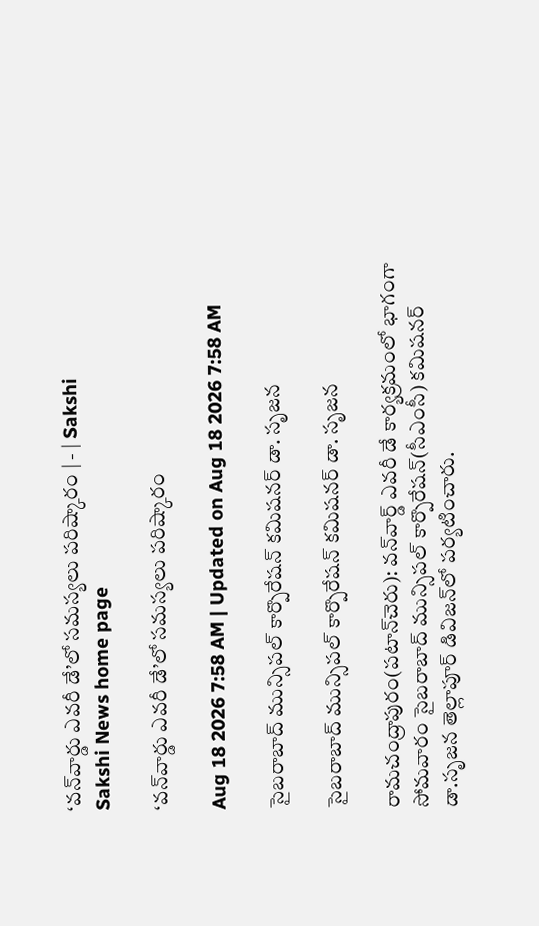‘వన్‌వార్డు ఎవరీ డే’లో సమస్యలు పరిష్కారం | - | Sakshi
Sakshi News home page

‘వన్‌వార్డు ఎవరీ డే’లో సమస్యలు పరిష్కారం

Aug 18 2026 7:58 AM | Updated on Aug 18 2026 7:58 AM

సైబరాబాద్‌ మున్సిపల్‌ కార్పొరేషన్‌ కమిషనర్‌ డా. సృజన

సైబరాబాద్‌ మున్సిపల్‌ కార్పొరేషన్‌ కమిషనర్‌ డా. సృజన

రామచంద్రాపురం(పటాన్‌చెరు): వన్‌వార్డ్‌ ఎవరీ డే కార్యక్రమంలో భాగంగా సోమవారం సైబరాబాద్‌ మున్సిపల్‌ కార్పొరేషన్‌(సీఎంసీ) కమిషనర్‌ డా.సృజన తెల్లాపూర్‌ డివిజన్‌లో పర్యటించారు.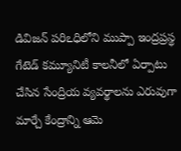డివిజన్‌ పరిఽధిలోని ముప్పా ఇంద్రప్రస్థ గేటెడ్‌ కమ్యూనిటీ కాలనీలో ఏర్పాటు చేసిన సేంద్రియ వ్యవర్థాలను ఎరువుగా మార్చే కేంద్రాన్ని ఆమె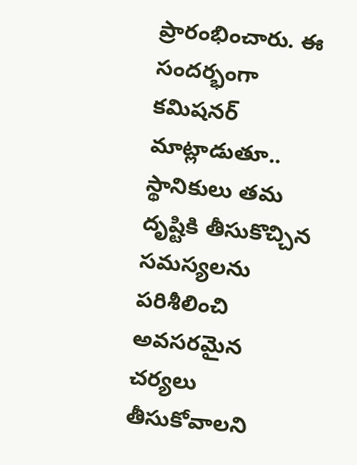ప్రారంభించారు. ఈ సందర్భంగా కమిషనర్‌ మాట్లాడుతూ.. స్థానికులు తమ దృష్టికి తీసుకొచ్చిన సమస్యలను పరిశీలించి అవసరమైన చర్యలు తీసుకోవాలని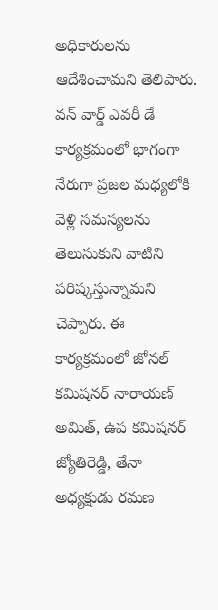అధికారులను ఆదేశించామని తెలిపారు. వన్‌ వార్డ్‌ ఎవరీ డే కార్యక్రమంలో భాగంగా నేరుగా ప్రజల మధ్యలోకి వెళ్లి సమస్యలను తెలుసుకుని వాటిని పరిష్కస్తున్నామని చెప్పారు. ఈ కార్యక్రమంలో జోనల్‌ కమిషనర్‌ నారాయణ్‌ అమిత్‌, ఉప కమిషనర్‌ జ్యోతిరెడ్డి, తేనా అధ్యక్షుడు రమణ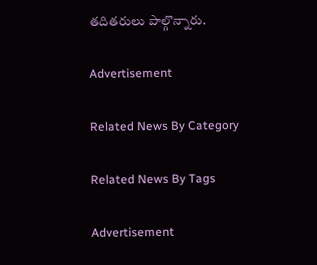తదితరులు పాల్గొన్నారు.

Advertisement

Related News By Category

Related News By Tags

Advertisement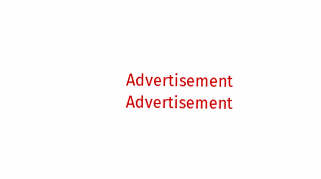Advertisement
Advertisement